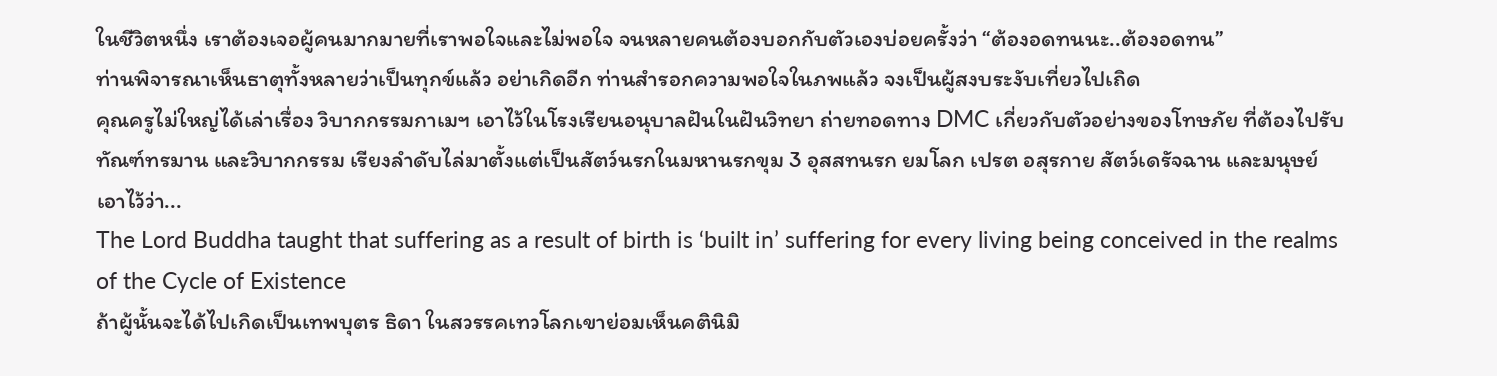ในชีวิตหนึ่ง เราต้องเจอผู้คนมากมายที่เราพอใจและไม่พอใจ จนหลายคนต้องบอกกับตัวเองบ่อยครั้งว่า “ต้องอดทนนะ..ต้องอดทน”
ท่านพิจารณาเห็นธาตุทั้งหลายว่าเป็นทุกข์แล้ว อย่าเกิดอีก ท่านสำรอกความพอใจในภพแล้ว จงเป็นผู้สงบระงับเที่ยวไปเถิด
คุณครูไม่ใหญ่ได้เล่าเรื่อง วิบากกรรมกาเมฯ เอาไว้ในโรงเรียนอนุบาลฝันในฝันวิทยา ถ่ายทอดทาง DMC เกี่ยวกับตัวอย่างของโทษภัย ที่ต้องไปรับทัณฑ์ทรมาน และวิบากกรรม เรียงลำดับไล่มาตั้งแต่เป็นสัตว์นรกในมหานรกขุม 3 อุสสทนรก ยมโลก เปรต อสุรกาย สัตว์เดรัจฉาน และมนุษย์ เอาไว้ว่า...
The Lord Buddha taught that suffering as a result of birth is ‘built in’ suffering for every living being conceived in the realms of the Cycle of Existence
ถ้าผู้นั้นจะได้ไปเกิดเป็นเทพบุตร ธิดา ในสวรรคเทวโลกเขาย่อมเห็นคตินิมิ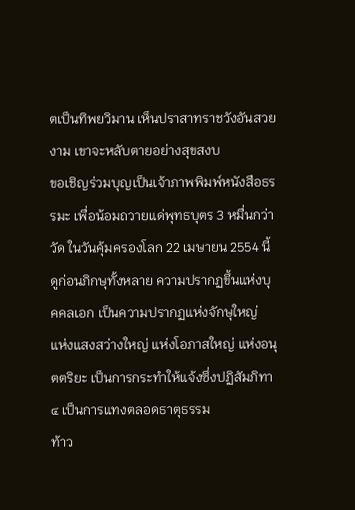ตเป็นทิพยวิมาน เห็นปราสาทราชวังอันสวยงาม เขาจะหลับตายอย่างสุขสงบ
ขอเชิญร่วมบุญเป็นเจ้าภาพพิมพ์หนังสือธรรมะ เพื่อน้อมถวายแด่พุทธบุตร 3 หมื่นกว่าวัด ในวันคุ้มครองโลก 22 เมษายน 2554 นี้
ดูก่อนภิกษุทั้งหลาย ความปรากฏขึ้นแห่งบุคคลเอก เป็นความปรากฏแห่งจักษุใหญ่ แห่งแสงสว่างใหญ่ แห่งโอภาสใหญ่ แห่งอนุตตริยะ เป็นการกระทำให้แจ้งซึ่งปฏิสัมภิทา ๔ เป็นการแทงตลอดธาตุธรรม
ท้าว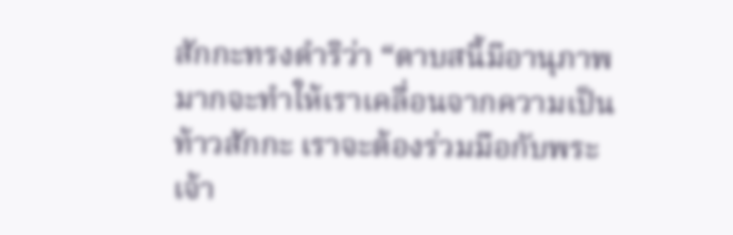สักกะทรงดำริว่า “ดาบสนี้มีอานุภาพมากจะทำให้เราเคลื่อนจากความเป็นท้าวสักกะ เราจะต้องร่วมมือกับพระเจ้า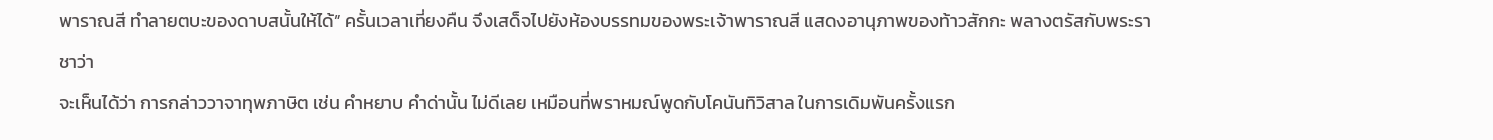พาราณสี ทำลายตบะของดาบสนั้นให้ได้” ครั้นเวลาเที่ยงคืน จึงเสด็จไปยังห้องบรรทมของพระเจ้าพาราณสี แสดงอานุภาพของท้าวสักกะ พลางตรัสกับพระราชาว่า
จะเห็นได้ว่า การกล่าววาจาทุพภาษิต เช่น คำหยาบ คำด่านั้น ไม่ดีเลย เหมือนที่พราหมณ์พูดกับโคนันทิวิสาล ในการเดิมพันครั้งแรก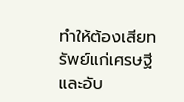ทำให้ต้องเสียทรัพย์แก่เศรษฐีและอับ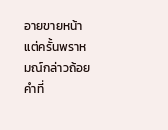อายขายหน้า แต่ครั้นพราหมณ์กล่าวถ้อยคำที่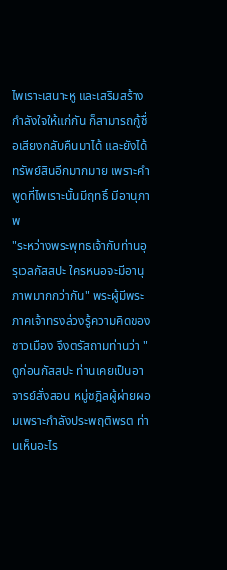ไพเราะเสนาะหู และเสริมสร้างกำลังใจให้แก่กัน ก็สามารถกู้ชื่อเสียงกลับคืนมาได้ และยังได้ทรัพย์สินอีกมากมาย เพราะคำพูดที่ไพเราะนั้นมีฤทธิ์ มีอานุภาพ
"ระหว่างพระพุทธเจ้ากับท่านอุรุเวลกัสสปะ ใครหนอจะมีอานุภาพมากกว่ากัน" พระผู้มีพระภาคเจ้าทรงล่วงรู้ความคิดของชาวเมือง จึงตรัสถามท่านว่า "ดูก่อนกัสสปะ ท่านเคยเป็นอาจารย์สั่งสอน หมู่ชฎิลผู้ผ่ายผอมเพราะกำลังประพฤติพรต ท่านเห็นอะไร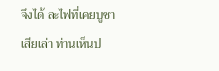จึงได้ ละไฟที่เคยบูชาเสียเล่า ท่านเห็นป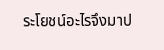ระโยชน์อะไรจึงมาป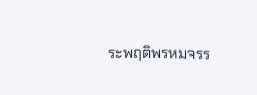ระพฤติพรหมจรร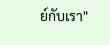ย์กับเรา"